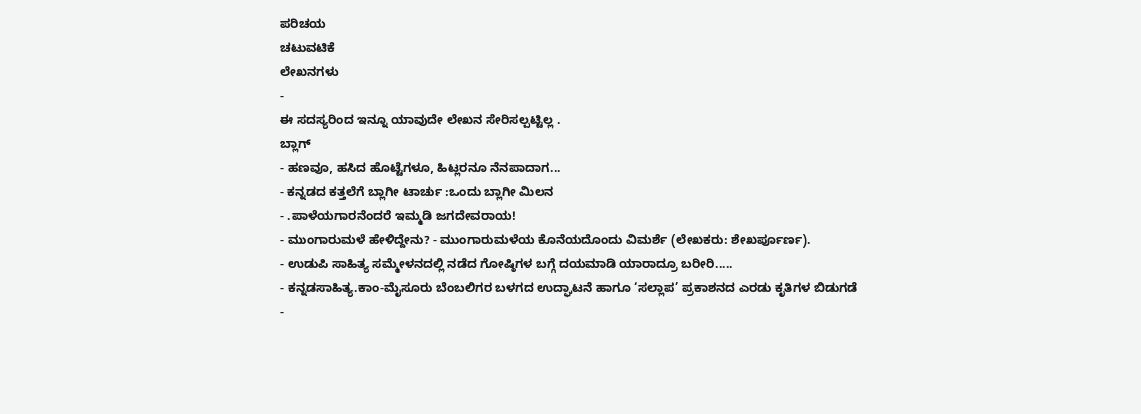ಪರಿಚಯ
ಚಟುವಟಿಕೆ
ಲೇಖನಗಳು
-
ಈ ಸದಸ್ಯರಿಂದ ಇನ್ನೂ ಯಾವುದೇ ಲೇಖನ ಸೇರಿಸಲ್ಪಟ್ಟಿಲ್ಲ .
ಬ್ಲಾಗ್
- ಹಣವೂ, ಹಸಿದ ಹೊಟ್ಟೆಗಳೂ, ಹಿಟ್ಲರನೂ ನೆನಪಾದಾಗ...
- ಕನ್ನಡದ ಕತ್ತಲೆಗೆ ಬ್ಲಾಗೀ ಟಾರ್ಚು :ಒಂದು ಬ್ಲಾಗೀ ಮಿಲನ
- .ಪಾಳೆಯಗಾರನೆಂದರೆ ಇಮ್ಮಡಿ ಜಗದೇವರಾಯ!
- ಮುಂಗಾರುಮಳೆ ಹೇಳಿದ್ದೇನು? - ಮುಂಗಾರುಮಳೆಯ ಕೊನೆಯದೊಂದು ವಿಮರ್ಶೆ (ಲೇಖಕರು: ಶೇಖರ್ಪೂರ್ಣ).
- ಉಡುಪಿ ಸಾಹಿತ್ಯ ಸಮ್ಮೇಳನದಲ್ಲಿ ನಡೆದ ಗೋಷ್ಠಿಗಳ ಬಗ್ಗೆ ದಯಮಾಡಿ ಯಾರಾದ್ರೂ ಬರೀರಿ.....
- ಕನ್ನಡಸಾಹಿತ್ಯ.ಕಾಂ-ಮೈಸೂರು ಬೆಂಬಲಿಗರ ಬಳಗದ ಉದ್ಘಾಟನೆ ಹಾಗೂ ‘ಸಲ್ಲಾಪ’ ಪ್ರಕಾಶನದ ಎರಡು ಕೃತಿಗಳ ಬಿಡುಗಡೆ
-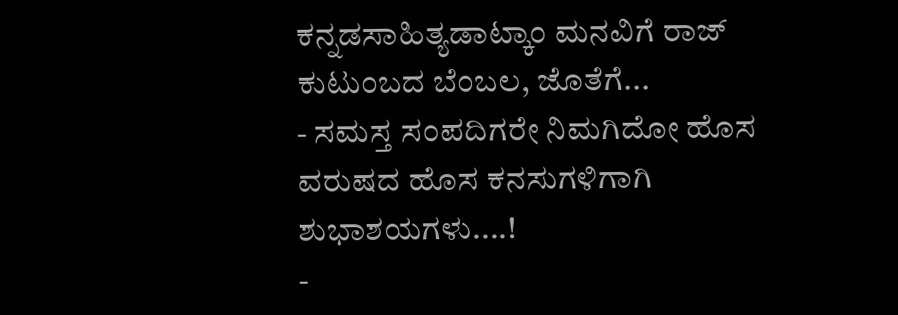ಕನ್ನಡಸಾಹಿತ್ಯಡಾಟ್ಕಾಂ ಮನವಿಗೆ ರಾಜ್ ಕುಟುಂಬದ ಬೆಂಬಲ, ಜೊತೆಗೆ...
- ಸಮಸ್ತ ಸಂಪದಿಗರೇ ನಿಮಗಿದೋ ಹೊಸ ವರುಷದ ಹೊಸ ಕನಸುಗಳಿಗಾಗಿ ಶುಭಾಶಯಗಳು....!
-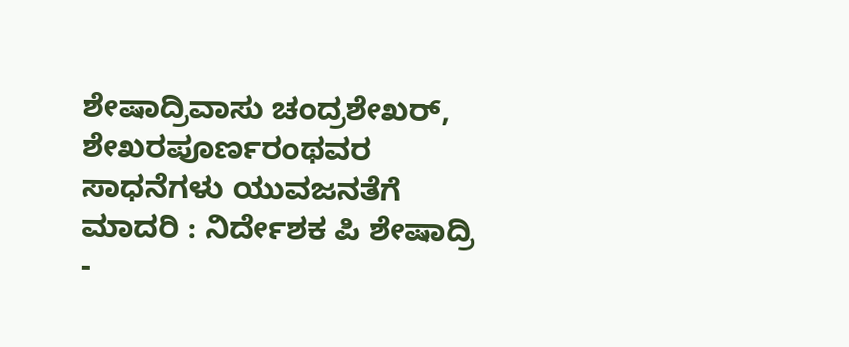ಶೇಷಾದ್ರಿವಾಸು ಚಂದ್ರಶೇಖರ್, ಶೇಖರಪೂರ್ಣರಂಥವರ ಸಾಧನೆಗಳು ಯುವಜನತೆಗೆ ಮಾದರಿ : ನಿರ್ದೇಶಕ ಪಿ ಶೇಷಾದ್ರಿ
-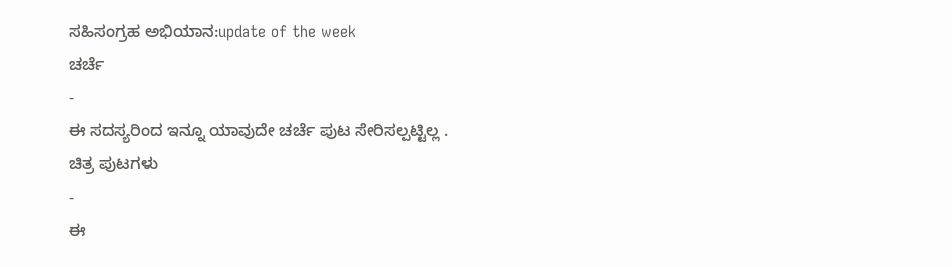ಸಹಿಸಂಗ್ರಹ ಅಭಿಯಾನ:update of the week
ಚರ್ಚೆ
-
ಈ ಸದಸ್ಯರಿಂದ ಇನ್ನೂ ಯಾವುದೇ ಚರ್ಚೆ ಪುಟ ಸೇರಿಸಲ್ಪಟ್ಟಿಲ್ಲ .
ಚಿತ್ರ ಪುಟಗಳು
-
ಈ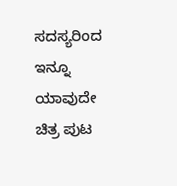ಸದಸ್ಯರಿಂದ ಇನ್ನೂ ಯಾವುದೇ ಚಿತ್ರ ಪುಟ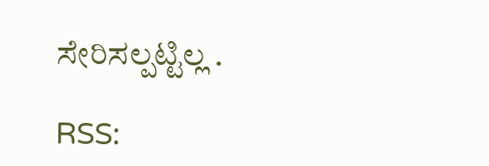ಸೇರಿಸಲ್ಪಟ್ಟಿಲ್ಲ .

RSS: